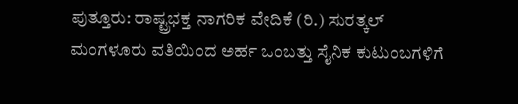ಪುತ್ತೂರು: ರಾಷ್ಟ್ರಭಕ್ತ ನಾಗರಿಕ ವೇದಿಕೆ (ರಿ.) ಸುರತ್ಕಲ್ ಮಂಗಳೂರು ವತಿಯಿಂದ ಅರ್ಹ ಒಂಬತ್ತು ಸೈನಿಕ ಕುಟುಂಬಗಳಿಗೆ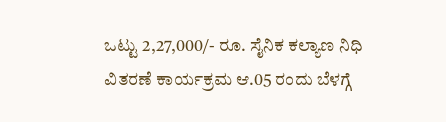ಒಟ್ಟು 2,27,000/- ರೂ. ಸೈನಿಕ ಕಲ್ಯಾಣ ನಿಧಿ ವಿತರಣೆ ಕಾರ್ಯಕ್ರಮ ಆ.05 ರಂದು ಬೆಳಗ್ಗೆ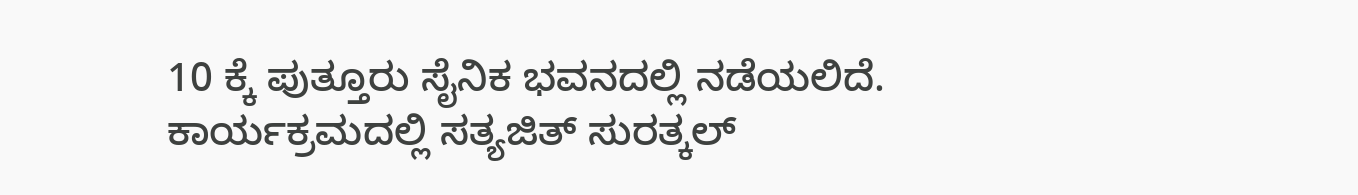10 ಕ್ಕೆ ಪುತ್ತೂರು ಸೈನಿಕ ಭವನದಲ್ಲಿ ನಡೆಯಲಿದೆ.
ಕಾರ್ಯಕ್ರಮದಲ್ಲಿ ಸತ್ಯಜಿತ್ ಸುರತ್ಕಲ್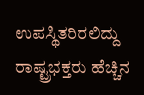ಉಪಸ್ಥಿತರಿರಲಿದ್ದು ರಾಷ್ಟ್ರಭಕ್ತರು ಹೆಚ್ಚಿನ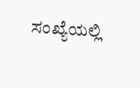ಸಂಖ್ಯೆಯಲ್ಲಿ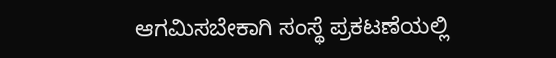ಆಗಮಿಸಬೇಕಾಗಿ ಸಂಸ್ಥೆ ಪ್ರಕಟಣೆಯಲ್ಲಿ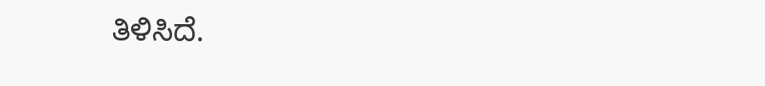ತಿಳಿಸಿದೆ.